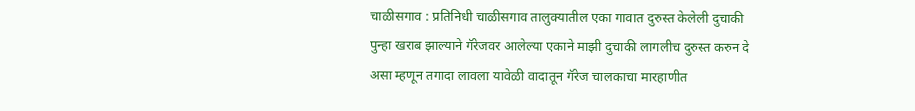चाळीसगाव : प्रतिनिधी चाळीसगाव तालुक्यातील एका गावात दुरुस्त केलेली दुचाकी पुन्हा खराब झाल्याने गॅरेजवर आलेल्या एकाने माझी दुचाकी लागलीच दुरुस्त करुन दे असा म्हणून तगादा लावला यावेळी वादातून गॅरेज चालकाचा मारहाणीत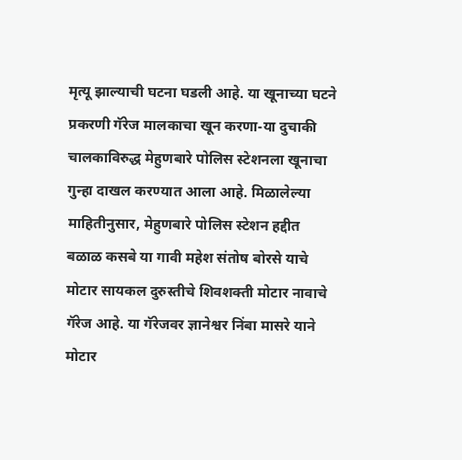मृत्यू झाल्याची घटना घडली आहे. या खूनाच्या घटने प्रकरणी गॅरेज मालकाचा खून करणा-या दुचाकी चालकाविरुद्ध मेहुणबारे पोलिस स्टेशनला खूनाचा गुन्हा दाखल करण्यात आला आहे. मिळालेल्या माहितीनुसार, मेहुणबारे पोलिस स्टेशन हद्दीत बळाळ कसबे या गावी महेश संतोष बोरसे याचे मोटार सायकल दुरुस्तीचे शिवशक्ती मोटार नावाचे गॅरेज आहे. या गॅरेजवर ज्ञानेश्वर निंबा मासरे याने मोटार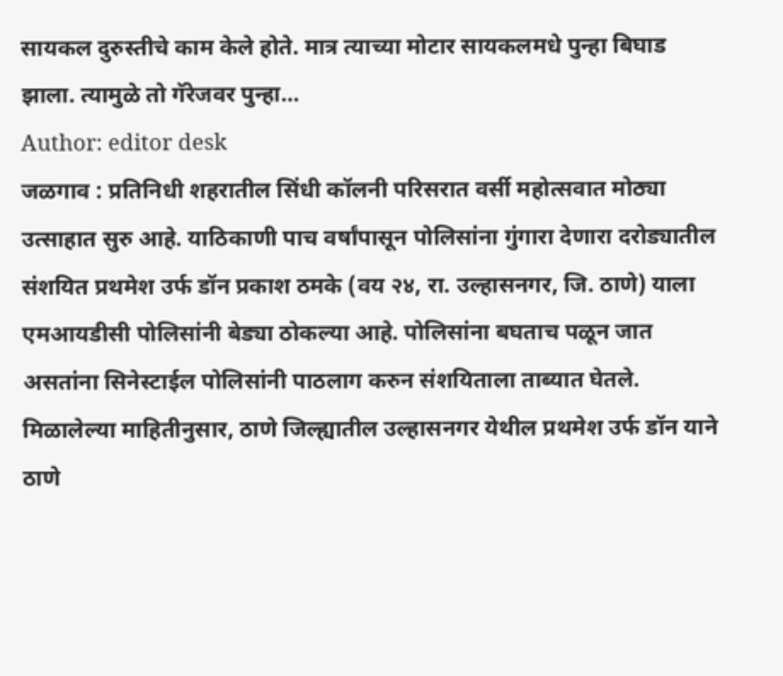सायकल दुरुस्तीचे काम केले होते. मात्र त्याच्या मोटार सायकलमधे पुन्हा बिघाड झाला. त्यामुळे तो गॅरेजवर पुन्हा…
Author: editor desk
जळगाव : प्रतिनिधी शहरातील सिंधी कॉलनी परिसरात वर्सी महोत्सवात मोठ्या उत्साहात सुरु आहे. याठिकाणी पाच वर्षांपासून पोलिसांना गुंगारा देणारा दरोड्यातील संशयित प्रथमेश उर्फ डॉन प्रकाश ठमके (वय २४, रा. उल्हासनगर, जि. ठाणे) याला एमआयडीसी पोलिसांनी बेड्या ठोकल्या आहे. पोलिसांना बघताच पळून जात असतांना सिनेस्टाईल पोलिसांनी पाठलाग करुन संशयिताला ताब्यात घेतले. मिळालेल्या माहितीनुसार, ठाणे जिल्ह्यातील उल्हासनगर येथील प्रथमेश उर्फ डॉन याने ठाणे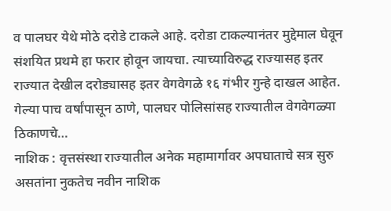व पालघर येथे मोठे दरोडे टाकले आहे. दरोडा टाकल्यानंतर मुद्देमाल घेवून संशयित प्रथमे हा फरार होवून जायचा. त्याच्याविरुद्ध राज्यासह इतर राज्यात देखील दरोड्यासह इतर वेगवेगळे १६ गंभीर गुन्हे दाखल आहेत. गेल्या पाच वर्षांपासून ठाणे, पालघर पोलिसांसह राज्यातील वेगवेगळ्या ठिकाणचे…
नाशिक : वृत्तसंस्था राज्यातील अनेक महामार्गावर अपघाताचे सत्र सुरु असतांना नुकतेच नवीन नाशिक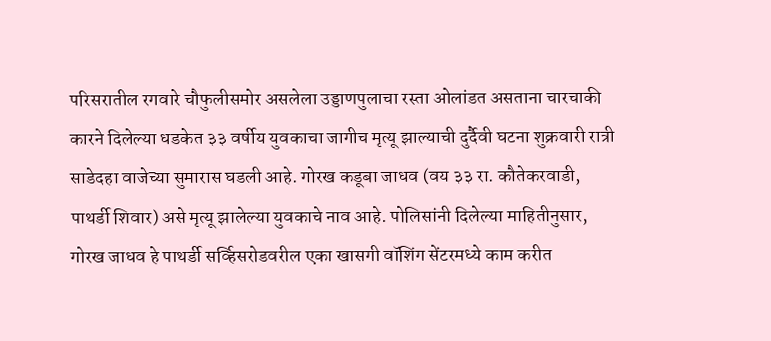परिसरातील रगवारे चौफुलीसमोर असलेला उड्डाणपुलाचा रस्ता ओलांडत असताना चारचाकी कारने दिलेल्या धडकेत ३३ वर्षीय युवकाचा जागीच मृत्यू झाल्याची दुर्दैवी घटना शुक्रवारी रात्री साडेदहा वाजेच्या सुमारास घडली आहे. गोरख कडूबा जाधव (वय ३३ रा. कौतेकरवाडी, पाथर्डी शिवार) असे मृत्यू झालेल्या युवकाचे नाव आहे. पोलिसांनी दिलेल्या माहितीनुसार, गोरख जाधव हे पाथर्डी सर्व्हिसरोडवरील एका खासगी वॉशिंग सेंटरमध्ये काम करीत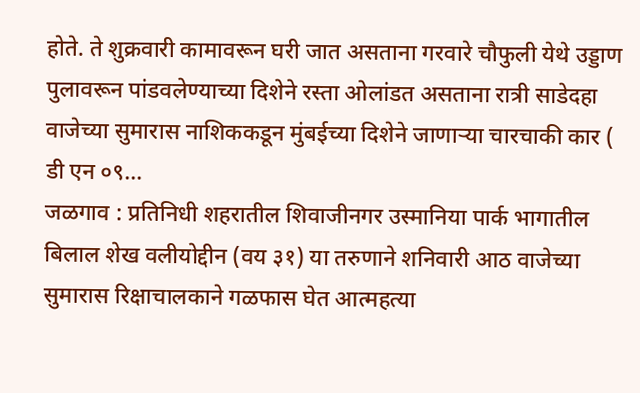होते. ते शुक्रवारी कामावरून घरी जात असताना गरवारे चौफुली येथे उड्डाण पुलावरून पांडवलेण्याच्या दिशेने रस्ता ओलांडत असताना रात्री साडेदहा वाजेच्या सुमारास नाशिककडून मुंबईच्या दिशेने जाणाऱ्या चारचाकी कार ( डी एन ०९…
जळगाव : प्रतिनिधी शहरातील शिवाजीनगर उस्मानिया पार्क भागातील बिलाल शेख वलीयोद्दीन (वय ३१) या तरुणाने शनिवारी आठ वाजेच्या सुमारास रिक्षाचालकाने गळफास घेत आत्महत्या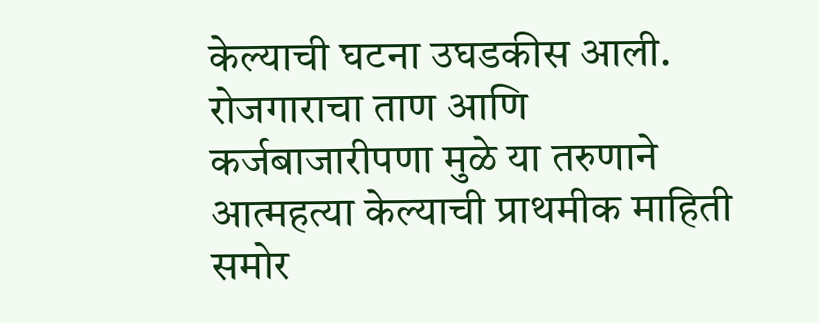केल्याची घटना उघडकीस आली. रोजगाराचा ताण आणि कर्जबाजारीपणा मुळे या तरुणाने आत्महत्या केल्याची प्राथमीक माहिती समोर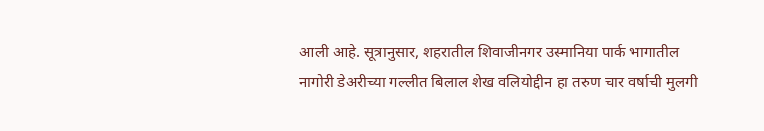आली आहे. सूत्रानुसार, शहरातील शिवाजीनगर उस्मानिया पार्क भागातील नागोरी डेअरीच्या गल्लीत बिलाल शेख वलियोद्दीन हा तरुण चार वर्षाची मुलगी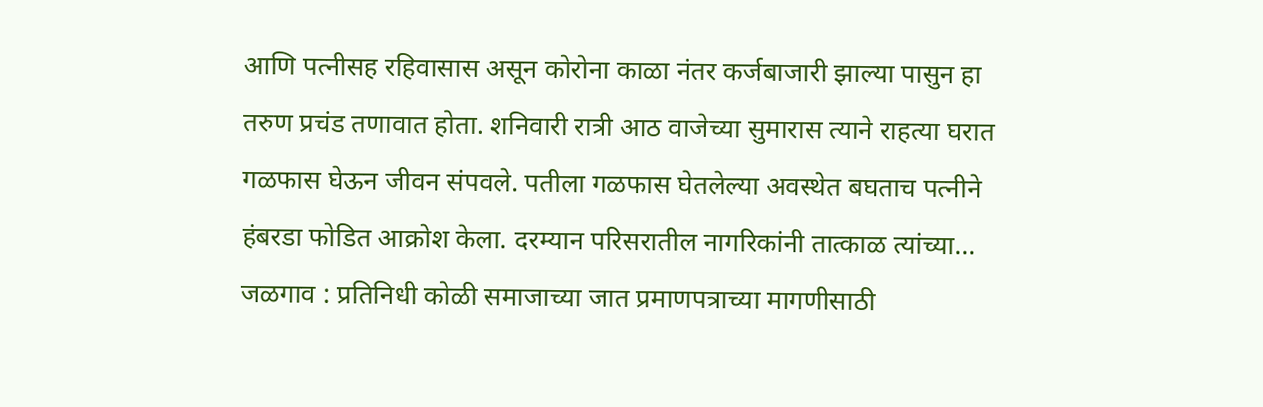आणि पत्नीसह रहिवासास असून कोरोना काळा नंतर कर्जबाजारी झाल्या पासुन हा तरुण प्रचंड तणावात होता. शनिवारी रात्री आठ वाजेच्या सुमारास त्याने राहत्या घरात गळफास घेऊन जीवन संपवले. पतीला गळफास घेतलेल्या अवस्थेत बघताच पत्नीने हंबरडा फोडित आक्रोश केला. दरम्यान परिसरातील नागरिकांनी तात्काळ त्यांच्या…
जळगाव : प्रतिनिधी कोळी समाजाच्या जात प्रमाणपत्राच्या मागणीसाठी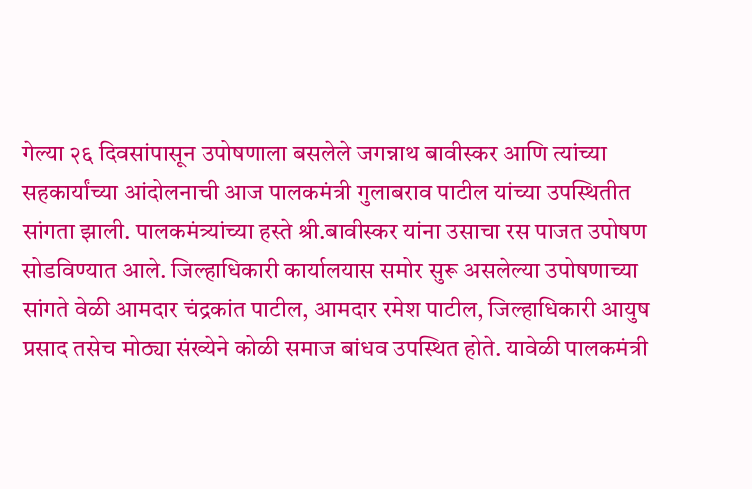गेल्या २६ दिवसांपासून उपोषणाला बसलेले जगन्नाथ बावीस्कर आणि त्यांच्या सहकार्यांच्या आंदोलनाची आज पालकमंत्री गुलाबराव पाटील यांच्या उपस्थितीत सांगता झाली. पालकमंत्र्यांच्या हस्ते श्री.बावीस्कर यांना उसाचा रस पाजत उपोषण सोडविण्यात आले. जिल्हाधिकारी कार्यालयास समोर सुरू असलेल्या उपोषणाच्या सांगते वेळी आमदार चंद्रकांत पाटील, आमदार रमेश पाटील, जिल्हाधिकारी आयुष प्रसाद तसेच मोठ्या संख्येने कोळी समाज बांधव उपस्थित होते. यावेळी पालकमंत्री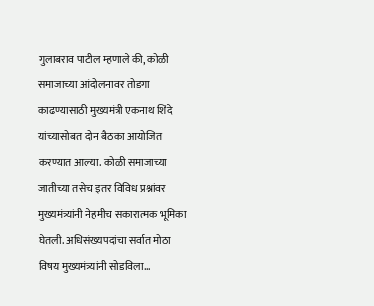गुलाबराव पाटील म्हणाले की, कोळी समाजाच्या आंदोलनावर तोडगा काढण्यासाठी मुख्यमंत्री एकनाथ शिंदे यांच्यासोबत दोन बैठका आयोजित करण्यात आल्या. कोळी समाजाच्या जातीच्या तसेच इतर विविध प्रश्नांवर मुख्यमंत्र्यांनी नेहमीच सकारात्मक भूमिका घेतली. अधिसंख्यपदांचा सर्वात मोठा विषय मुख्यमंत्र्यांनी सोडविला…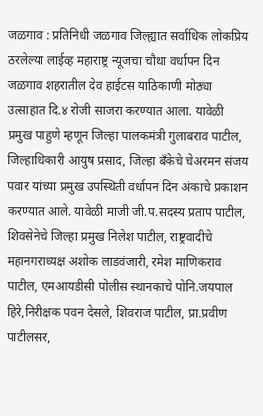जळगाव : प्रतिनिधी जळगाव जिल्ह्यात सर्वाधिक लोकप्रिय ठरलेल्या लाईव्ह महाराष्ट्र न्यूजचा चौथा वर्धापन दिन जळगाव शहरातील देव हाईटस याठिकाणी मोठ्या उत्साहात दि.४ रोजी साजरा करण्यात आला. यावेळी प्रमुख पाहुणे म्हणून जिल्हा पालकमंत्री गुलाबराव पाटील, जिल्हाधिकारी आयुष प्रसाद, जिल्हा बँकेचे चेअरमन संजय पवार यांच्या प्रमुख उपस्थिती वर्धापन दिन अंकाचे प्रकाशन करण्यात आले. यावेळी माजी जी.प.सदस्य प्रताप पाटील, शिवसेनेचे जिल्हा प्रमुख निलेश पाटील, राष्ट्रवादीचे महानगराध्यक्ष अशोक लाडवंजारी, रमेश माणिकराव पाटील, एमआयडीसी पोलीस स्थानकाचे पोनि.जयपाल हिरे,निरीक्षक पवन देसले, शिवराज पाटील, प्रा.प्रवीण पाटीलसर,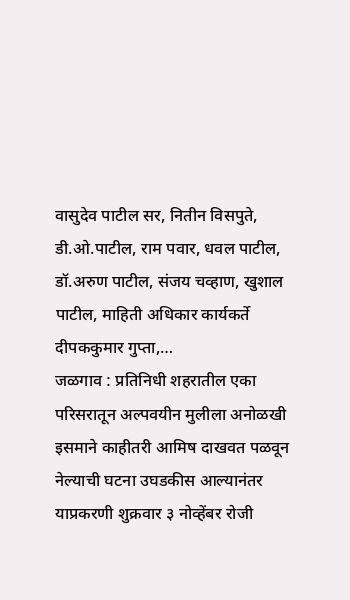वासुदेव पाटील सर, नितीन विसपुते, डी.ओ.पाटील, राम पवार, धवल पाटील, डॉ.अरुण पाटील, संजय चव्हाण, खुशाल पाटील, माहिती अधिकार कार्यकर्ते दीपककुमार गुप्ता,…
जळगाव : प्रतिनिधी शहरातील एका परिसरातून अल्पवयीन मुलीला अनोळखी इसमाने काहीतरी आमिष दाखवत पळवून नेल्याची घटना उघडकीस आल्यानंतर याप्रकरणी शुक्रवार ३ नोव्हेंबर रोजी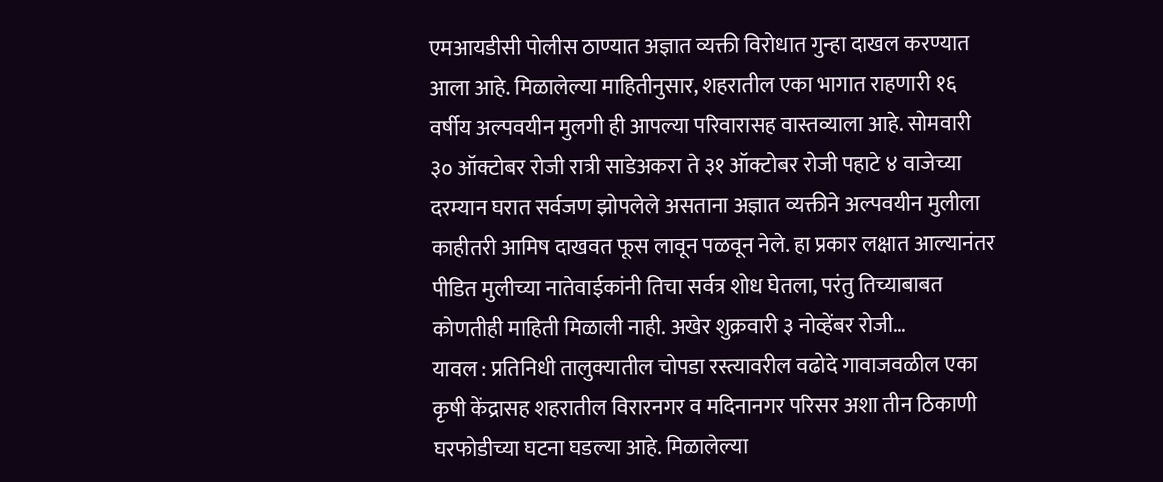एमआयडीसी पोलीस ठाण्यात अज्ञात व्यक्ती विरोधात गुन्हा दाखल करण्यात आला आहे. मिळालेल्या माहितीनुसार, शहरातील एका भागात राहणारी १६ वर्षीय अल्पवयीन मुलगी ही आपल्या परिवारासह वास्तव्याला आहे. सोमवारी ३० ऑक्टोबर रोजी रात्री साडेअकरा ते ३१ ऑक्टोबर रोजी पहाटे ४ वाजेच्या दरम्यान घरात सर्वजण झोपलेले असताना अज्ञात व्यक्तीने अल्पवयीन मुलीला काहीतरी आमिष दाखवत फूस लावून पळवून नेले. हा प्रकार लक्षात आल्यानंतर पीडित मुलीच्या नातेवाईकांनी तिचा सर्वत्र शोध घेतला, परंतु तिच्याबाबत कोणतीही माहिती मिळाली नाही. अखेर शुक्रवारी ३ नोव्हेंबर रोजी…
यावल : प्रतिनिधी तालुक्यातील चोपडा रस्त्यावरील वढोदे गावाजवळील एका कृषी केंद्रासह शहरातील विरारनगर व मदिनानगर परिसर अशा तीन ठिकाणी घरफोडीच्या घटना घडल्या आहे. मिळालेल्या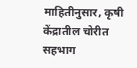माहितीनुसार, कृषी केंद्रातील चोरीत सहभाग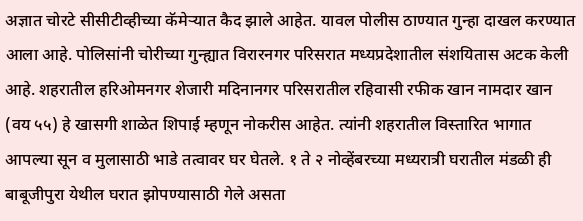अज्ञात चोरटे सीसीटीव्हीच्या कॅमेऱ्यात कैद झाले आहेत. यावल पोलीस ठाण्यात गुन्हा दाखल करण्यात आला आहे. पोलिसांनी चोरीच्या गुन्ह्यात विरारनगर परिसरात मध्यप्रदेशातील संशयितास अटक केली आहे. शहरातील हरिओमनगर शेजारी मदिनानगर परिसरातील रहिवासी रफीक खान नामदार खान (वय ५५) हे खासगी शाळेत शिपाई म्हणून नोकरीस आहेत. त्यांनी शहरातील विस्तारित भागात आपल्या सून व मुलासाठी भाडे तत्वावर घर घेतले. १ ते २ नोव्हेंबरच्या मध्यरात्री घरातील मंडळी ही बाबूजीपुरा येथील घरात झोपण्यासाठी गेले असता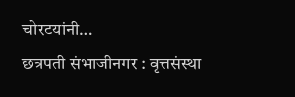चोरटयांनी…
छत्रपती संभाजीनगर : वृत्तसंस्था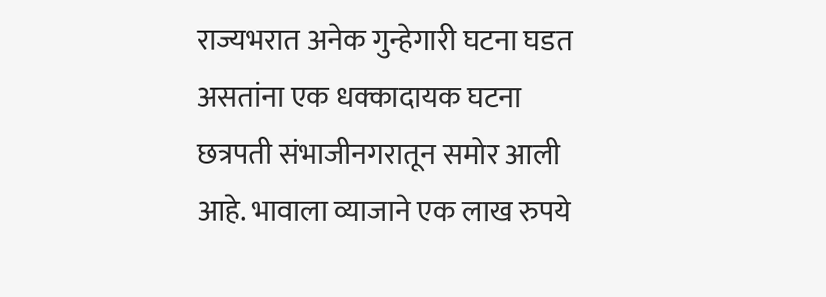राज्यभरात अनेक गुन्हेगारी घटना घडत असतांना एक धक्कादायक घटना छत्रपती संभाजीनगरातून समोर आली आहे. भावाला व्याजाने एक लाख रुपये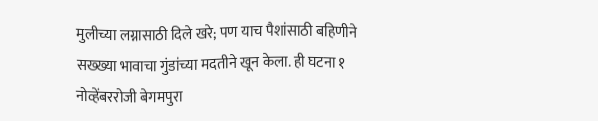मुलीच्या लग्नासाठी दिले खरे; पण याच पैशांसाठी बहिणीने सख्ख्या भावाचा गुंडांच्या मदतीने खून केला. ही घटना १ नोव्हेंबररोजी बेगमपुरा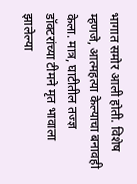भागात समोर आली होती. विशेष म्हणजे, आत्महत्या केल्याचा बनावही केला. मात्र, घाटीतील तज्ज्ञ डॉक्टरांच्या टीमने मृत भावाला झालेल्या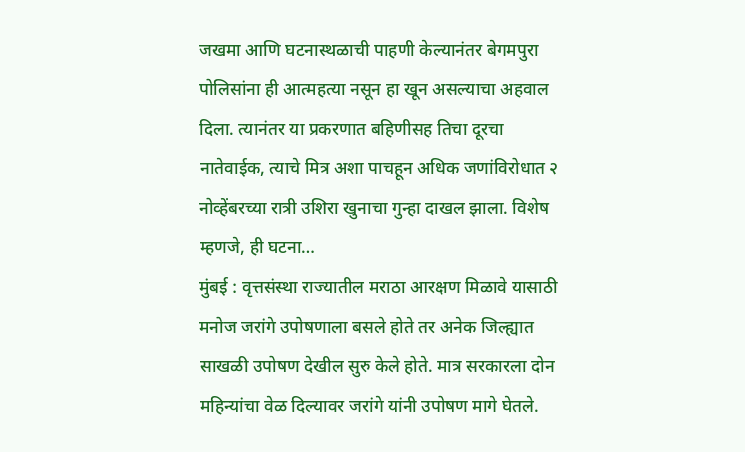जखमा आणि घटनास्थळाची पाहणी केल्यानंतर बेगमपुरा पोलिसांना ही आत्महत्या नसून हा खून असल्याचा अहवाल दिला. त्यानंतर या प्रकरणात बहिणीसह तिचा दूरचा नातेवाईक, त्याचे मित्र अशा पाचहून अधिक जणांविरोधात २ नोव्हेंबरच्या रात्री उशिरा खुनाचा गुन्हा दाखल झाला. विशेष म्हणजे, ही घटना…
मुंबई : वृत्तसंस्था राज्यातील मराठा आरक्षण मिळावे यासाठी मनोज जरांगे उपोषणाला बसले होते तर अनेक जिल्ह्यात साखळी उपोषण देखील सुरु केले होते. मात्र सरकारला दोन महिन्यांचा वेळ दिल्यावर जरांगे यांनी उपोषण मागे घेतले.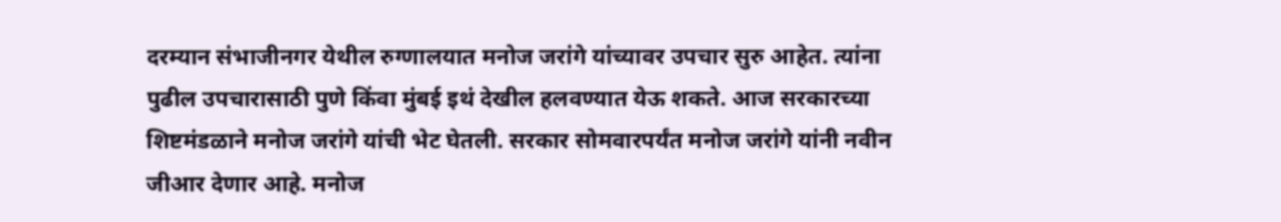दरम्यान संभाजीनगर येथील रुग्णालयात मनोज जरांगे यांच्यावर उपचार सुरु आहेत. त्यांना पुढील उपचारासाठी पुणे किंवा मुंबई इथं देखील हलवण्यात येऊ शकते. आज सरकारच्या शिष्टमंडळाने मनोज जरांगे यांची भेट घेतली. सरकार सोमवारपर्यंत मनोज जरांगे यांनी नवीन जीआर देणार आहे. मनोज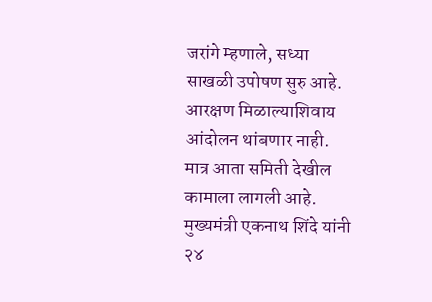जरांगे म्हणाले, सध्या साखळी उपोषण सुरु आहे. आरक्षण मिळाल्याशिवाय आंदोलन थांबणार नाही. मात्र आता समिती देखील कामाला लागली आहे. मुख्यमंत्री एकनाथ शिंदे यांनी २४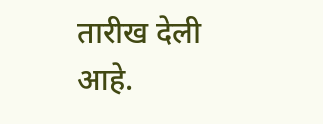तारीख देली आहे.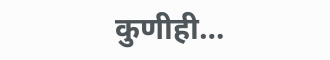कुणीही…